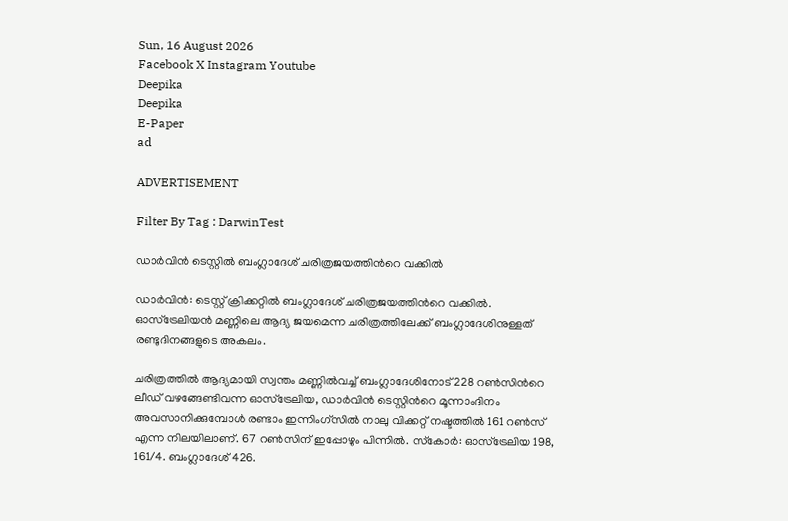Sun, 16 August 2026
Facebook X Instagram Youtube
Deepika
Deepika
E-Paper
ad

ADVERTISEMENT

Filter By Tag : DarwinTest

ഡാര്‍വിന്‍ ടെസ്റ്റിൽ ബംഗ്ലാദേശ് ചരിത്രജയത്തിന്‍റെ വക്കില്‍

ഡാര്‍വിന്‍: ടെസ്റ്റ് ക്രിക്കറ്റില്‍ ബംഗ്ലാദേശ് ചരിത്രജയത്തിന്‍റെ വക്കില്‍. ഓസ്‌ട്രേലിയന്‍ മണ്ണിലെ ആദ്യ ജയമെന്ന ചരിത്രത്തിലേക്ക് ബംഗ്ലാദേശിനുള്ളത് രണ്ടുദിനങ്ങളുടെ അകലം.

ചരിത്രത്തില്‍ ആദ്യമായി സ്വന്തം മണ്ണില്‍വച്ച് ബംഗ്ലാദേശിനോട് 228 റണ്‍സിന്‍റെ ലീഡ് വഴങ്ങേണ്ടിവന്ന ഓസ്‌ട്രേലിയ, ഡാര്‍വിന്‍ ടെസ്റ്റിന്‍റെ മൂന്നാംദിനം അവസാനിക്കുമ്പോള്‍ രണ്ടാം ഇന്നിംഗ്‌സില്‍ നാലു വിക്കറ്റ് നഷ്ടത്തില്‍ 161 റണ്‍സ് എന്ന നിലയിലാണ്. 67 റണ്‍സിന് ഇപ്പോഴും പിന്നില്‍. സ്‌കോര്‍: ഓസ്‌ട്രേലിയ 198, 161/4. ബംഗ്ലാദേശ് 426.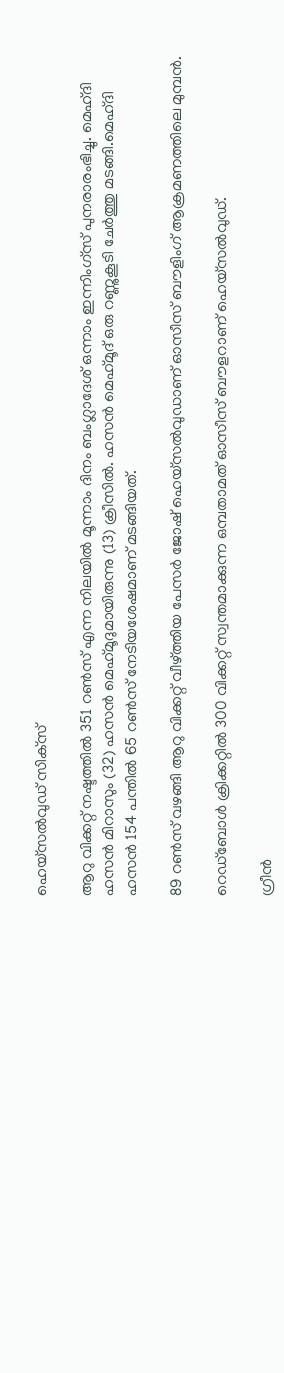ഹെയ്‌സല്‍വുഡ് സിക്‌സ്

ആറു വിക്കറ്റ് നഷ്ടത്തില്‍ 351 റണ്‍സ് എന്ന നിലയില്‍ മൂന്നാം ദിനം ബംഗ്ലാദേശ് ഒന്നാം ഇന്നിംഗ്‌സ് പുനരാരംഭിച്ചു. മെഹ്ദി ഹസന്‍ മിറാസും (32) ഹസന്‍ മെഹ്‌മൂദുമായിരുന്നു (13) ക്രീസില്‍. ഹസന്‍ മെഹ്‌മൂദ് ഒരു റണ്ണുകൂടി ചേര്‍ത്തു മടങ്ങി.മെഹ്ദി ഹസന്‍ 154 പന്തില്‍ 65 റണ്‍സ് നേടിയശേഷമാണ് മടങ്ങിയത്.

89 റണ്‍സ് വഴങ്ങി ആറു വിക്കറ്റ് വീഴ്ത്തിയ പേസര്‍ ജോഷ് ഹെയ്‌സല്‍വുഡാണ് ഓസീസ് ബൗളിംഗ് ആക്രമണത്തിലെ മുമ്പന്‍.

റെഡ്‌ബോള്‍ ക്രിക്കറ്റില്‍ 300 വിക്കറ്റ് സ്വന്തമാക്കുന്ന ഒമ്പതാമത് ഓസീസ് ബൗളറാണ് ഹെയ്‌സല്‍വുഡ്.

ഗ്രീന്‍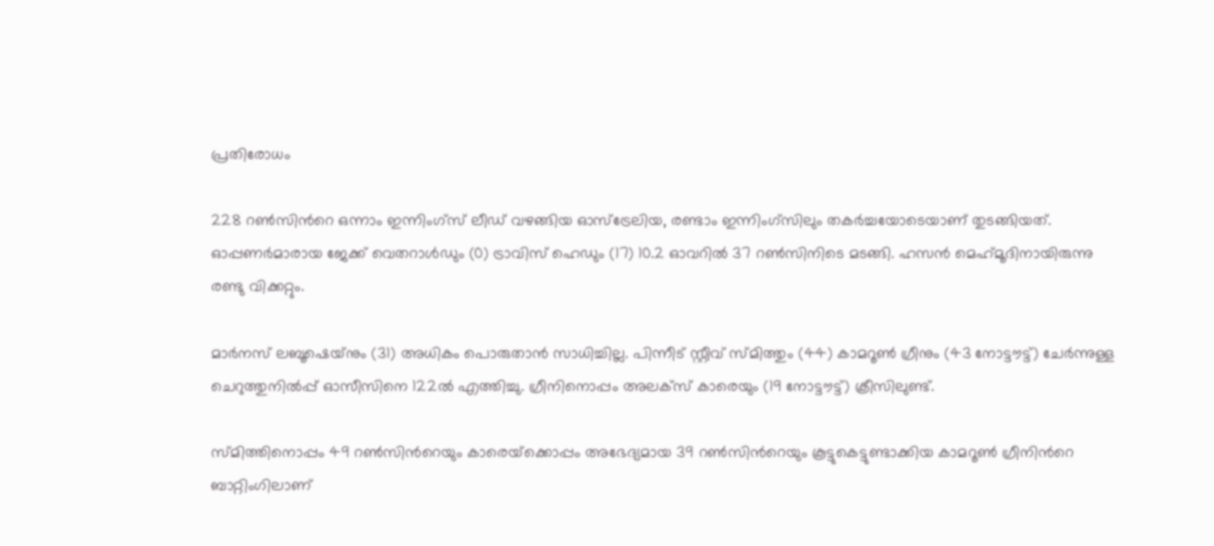പ്രതിരോധം

228 റണ്‍സിന്‍റെ ഒന്നാം ഇന്നിംഗ്‌സ് ലീഡ് വഴങ്ങിയ ഓസ്‌ട്രേലിയ, രണ്ടാം ഇന്നിംഗ്‌സിലും തകര്‍ച്ചയോടെയാണ് തുടങ്ങിയത്. ഓപ്പണര്‍മാരായ ജേക്ക് വെതറാള്‍ഡും (0) ട്രാവിസ് ഹെഡും (17) 10.2 ഓവറില്‍ 37 റണ്‍സിനിടെ മടങ്ങി. ഹസന്‍ മെഹ്‌മൂദിനായിരുന്നു രണ്ടു വിക്കറ്റും.

മാര്‍നസ് ലബൂഷെയ്‌നും (31) അധികം പൊരുതാന്‍ സാധിച്ചില്ല. പിന്നീട് സ്റ്റീവ് സ്മിത്തും (44) കാമറൂണ്‍ ഗ്രീനും (43 നോട്ടൗട്ട്) ചേര്‍ന്നുള്ള ചെറുത്തുനില്‍പ്പ് ഓസീസിനെ 122ല്‍ എത്തിച്ചു. ഗ്രീനിനൊപ്പം അലക്‌സ് കാരെയും (19 നോട്ടൗട്ട്) ക്രീസിലുണ്ട്.

സ്മിത്തിനൊപ്പം 49 റണ്‍സിന്‍റെയും കാരെയ്‌ക്കൊപ്പം അഭേദ്യമായ 39 റണ്‍സിന്‍റെയും കൂട്ടുകെട്ടുണ്ടാക്കിയ കാമറൂണ്‍ ഗ്രീനിന്‍റെ ബാറ്റിംഗിലാണ്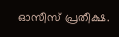ഓസീസ് പ്രതീക്ഷ.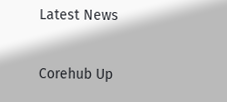Latest News

Corehub Up